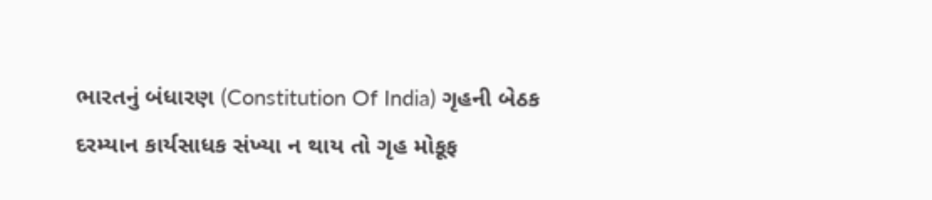ભારતનું બંધારણ (Constitution Of India) ગૃહની બેઠક દરમ્યાન કાર્યસાધક સંખ્યા ન થાય તો ગૃહ મોકૂફ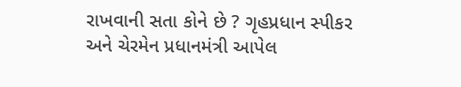રાખવાની સતા કોને છે ? ગૃહપ્રધાન સ્પીકર અને ચેરમેન પ્રધાનમંત્રી આપેલ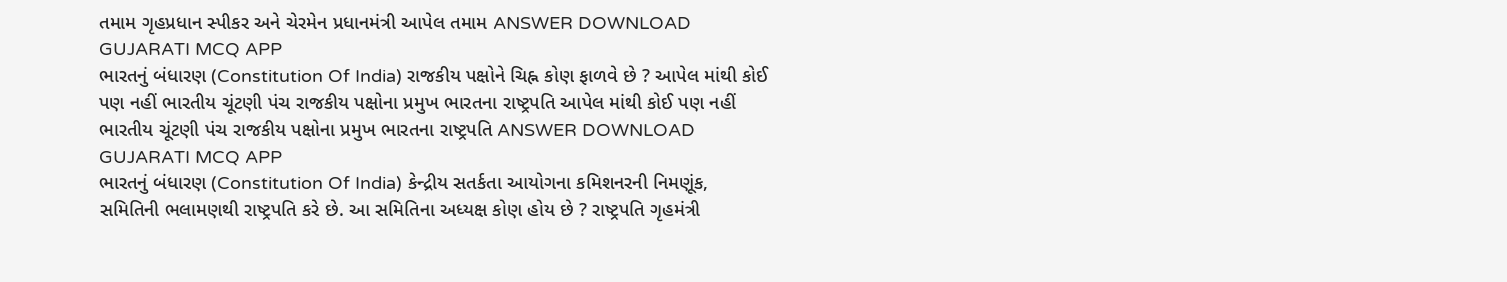તમામ ગૃહપ્રધાન સ્પીકર અને ચેરમેન પ્રધાનમંત્રી આપેલ તમામ ANSWER DOWNLOAD GUJARATI MCQ APP
ભારતનું બંધારણ (Constitution Of India) રાજકીય પક્ષોને ચિહ્ન કોણ ફાળવે છે ? આપેલ માંથી કોઈ પણ નહીં ભારતીય ચૂંટણી પંચ રાજકીય પક્ષોના પ્રમુખ ભારતના રાષ્ટ્રપતિ આપેલ માંથી કોઈ પણ નહીં ભારતીય ચૂંટણી પંચ રાજકીય પક્ષોના પ્રમુખ ભારતના રાષ્ટ્રપતિ ANSWER DOWNLOAD GUJARATI MCQ APP
ભારતનું બંધારણ (Constitution Of India) કેન્દ્રીય સતર્કતા આયોગના કમિશનરની નિમણૂંક, સમિતિની ભલામણથી રાષ્ટ્રપતિ કરે છે. આ સમિતિના અધ્યક્ષ કોણ હોય છે ? રાષ્ટ્રપતિ ગૃહમંત્રી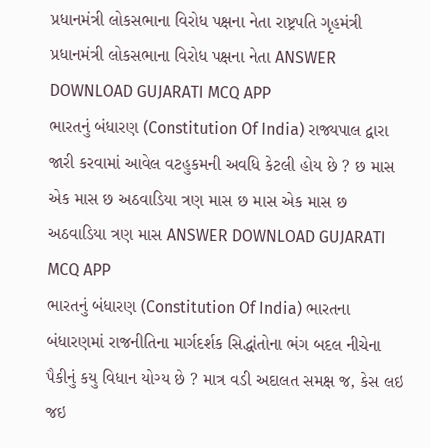પ્રધાનમંત્રી લોકસભાના વિરોધ પક્ષના નેતા રાષ્ટ્રપતિ ગૃહમંત્રી પ્રધાનમંત્રી લોકસભાના વિરોધ પક્ષના નેતા ANSWER DOWNLOAD GUJARATI MCQ APP
ભારતનું બંધારણ (Constitution Of India) રાજ્યપાલ દ્વારા જારી કરવામાં આવેલ વટહુકમની અવધિ કેટલી હોય છે ? છ માસ એક માસ છ અઠવાડિયા ત્રણ માસ છ માસ એક માસ છ અઠવાડિયા ત્રણ માસ ANSWER DOWNLOAD GUJARATI MCQ APP
ભારતનું બંધારણ (Constitution Of India) ભારતના બંધારણમાં રાજનીતિના માર્ગદર્શક સિદ્ધાંતોના ભંગ બદલ નીચેના પૈકીનું કયુ વિધાન યોગ્ય છે ? માત્ર વડી અદાલત સમક્ષ જ, કેસ લઇ જઇ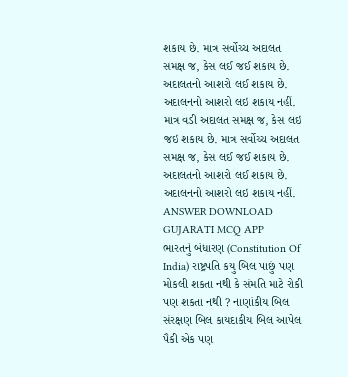શકાય છે. માત્ર સર્વોચ્ચ અદાલત સમક્ષ જ, કેસ લઈ જઈ શકાય છે. અદાલતનો આશરો લઈ શકાય છે. અદાલનનો આશરો લઇ શકાય નહીં. માત્ર વડી અદાલત સમક્ષ જ, કેસ લઇ જઇ શકાય છે. માત્ર સર્વોચ્ચ અદાલત સમક્ષ જ, કેસ લઈ જઈ શકાય છે. અદાલતનો આશરો લઈ શકાય છે. અદાલનનો આશરો લઇ શકાય નહીં. ANSWER DOWNLOAD GUJARATI MCQ APP
ભારતનું બંધારણ (Constitution Of India) રાષ્ટ્રપતિ કયુ બિલ પાછું પણ મોકલી શકતા નથી કે સંમતિ માટે રોકી પણ શકતા નથી ? નાણાંકીય બિલ સંરક્ષણ બિલ કાયદાકીય બિલ આપેલ પૈકી એક પણ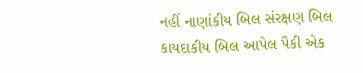નહીં નાણાંકીય બિલ સંરક્ષણ બિલ કાયદાકીય બિલ આપેલ પૈકી એક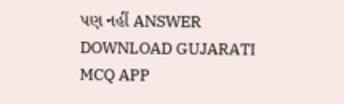પણ નહીં ANSWER DOWNLOAD GUJARATI MCQ APP